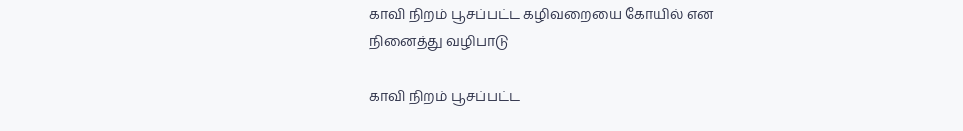காவி நிறம் பூசப்பட்ட கழிவறையை கோயில் என நினைத்து வழிபாடு

காவி நிறம் பூசப்பட்ட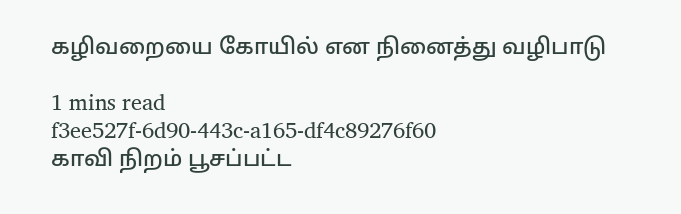கழிவறையை கோயில் என நினைத்து வழிபாடு

1 mins read
f3ee527f-6d90-443c-a165-df4c89276f60
காவி நிறம் பூசப்பட்ட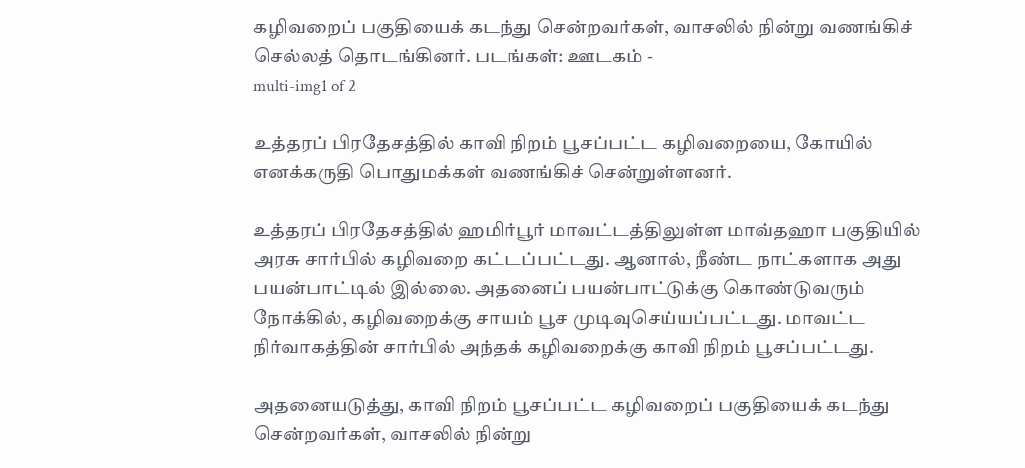கழிவறைப் பகுதியைக் கடந்து சென்றவர்கள், வாசலில் நின்று வணங்கிச் செல்லத் தொடங்கினர். படங்கள்: ஊடகம் -
multi-img1 of 2

உத்தரப் பிரதேசத்தில் காவி நிறம் பூசப்பட்ட கழிவறையை, கோயில் எனக்கருதி பொதுமக்கள் வணங்கிச் சென்றுள்ளனர்.

உத்தரப் பிரதேசத்தில் ஹமிர்பூர் மாவட்டத்திலுள்ள மாவ்தஹா பகுதியில் அரசு சார்பில் கழிவறை கட்டப்பட்டது. ஆனால், நீண்ட நாட்களாக அது பயன்பாட்டில் இல்லை. அதனைப் பயன்பாட்டுக்கு கொண்டுவரும் நோக்கில், கழிவறைக்கு சாயம் பூச முடிவுசெய்யப்பட்டது. மாவட்ட நிர்வாகத்தின் சார்பில் அந்தக் கழிவறைக்கு காவி நிறம் பூசப்பட்டது.

அதனையடுத்து, காவி நிறம் பூசப்பட்ட கழிவறைப் பகுதியைக் கடந்து சென்றவர்கள், வாசலில் நின்று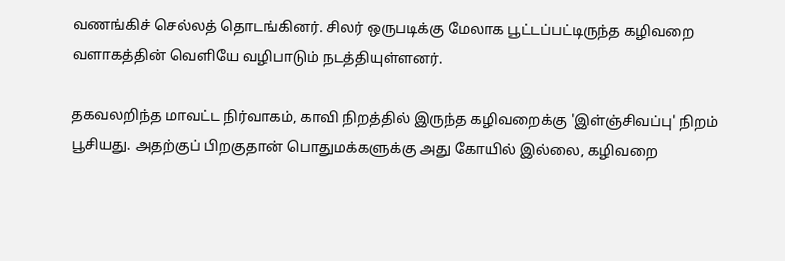வணங்கிச் செல்லத் தொடங்கினர். சிலர் ஒருபடிக்கு மேலாக பூட்டப்பட்டிருந்த கழிவறை வளாகத்தின் வெளியே வழிபாடும் நடத்தியுள்ளனர்.

தகவலறிந்த மாவட்ட நிர்வாகம், காவி நிறத்தில் இருந்த கழிவறைக்கு 'இள்ஞ்சிவப்பு' நிறம் பூசியது. அதற்குப் பிறகுதான் பொதுமக்களுக்கு அது கோயில் இல்லை, கழிவறை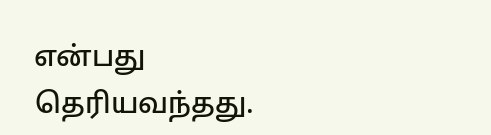என்பது தெரியவந்தது.